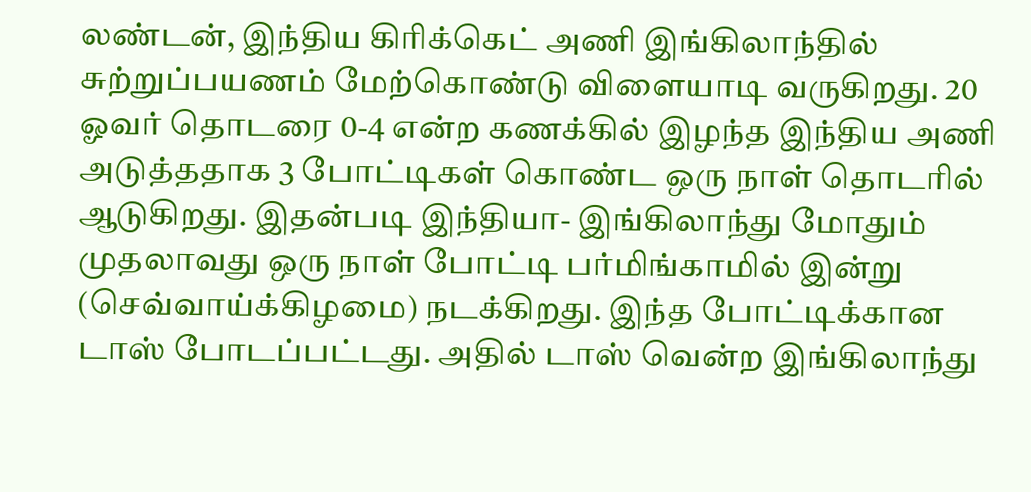லண்டன், இந்திய கிரிக்கெட் அணி இங்கிலாந்தில் சுற்றுப்பயணம் மேற்கொண்டு விளையாடி வருகிறது. 20 ஓவர் தொடரை 0-4 என்ற கணக்கில் இழந்த இந்திய அணி அடுத்ததாக 3 போட்டிகள் கொண்ட ஒரு நாள் தொடரில் ஆடுகிறது. இதன்படி இந்தியா- இங்கிலாந்து மோதும் முதலாவது ஒரு நாள் போட்டி பர்மிங்காமில் இன்று (செவ்வாய்க்கிழமை) நடக்கிறது. இந்த போட்டிக்கான டாஸ் போடப்பட்டது. அதில் டாஸ் வென்ற இங்கிலாந்து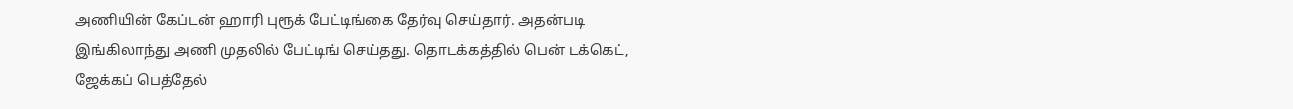அணியின் கேப்டன் ஹாரி புரூக் பேட்டிங்கை தேர்வு செய்தார். அதன்படி இங்கிலாந்து அணி முதலில் பேட்டிங் செய்தது. தொடக்கத்தில் பென் டக்கெட், ஜேக்கப் பெத்தேல்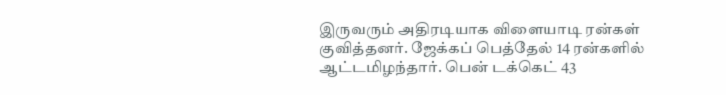இருவரும் அதிரடியாக விளையாடி ரன்கள் குவித்தனர். ஜேக்கப் பெத்தேல் 14 ரன்களில் ஆட்டமிழந்தார். பென் டக்கெட் 43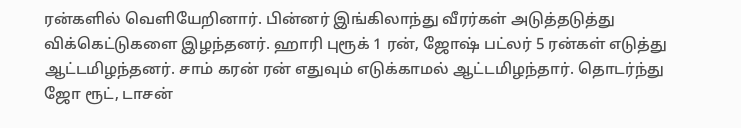ரன்களில் வெளியேறினார். பின்னர் இங்கிலாந்து வீரர்கள் அடுத்தடுத்து விக்கெட்டுகளை இழந்தனர். ஹாரி புரூக் 1 ரன், ஜோஷ் பட்லர் 5 ரன்கள் எடுத்து ஆட்டமிழந்தனர். சாம் கரன் ரன் எதுவும் எடுக்காமல் ஆட்டமிழந்தார். தொடர்ந்து ஜோ ரூட், டாசன்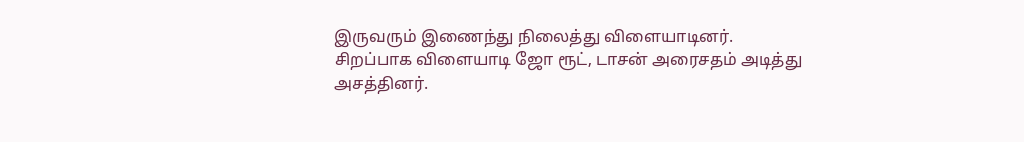இருவரும் இணைந்து நிலைத்து விளையாடினர். சிறப்பாக விளையாடி ஜோ ரூட், டாசன் அரைசதம் அடித்து அசத்தினர்.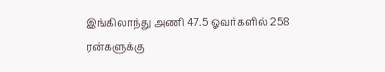இங்கிலாந்து அணி 47.5 ஓவர்களில் 258 ரன்களுக்கு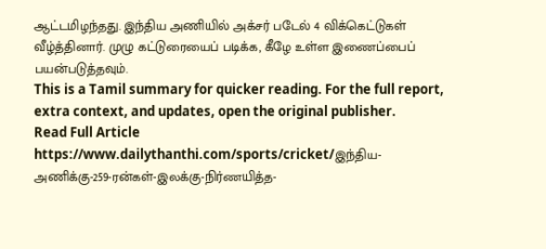ஆட்டமிழந்தது. இந்திய அணியில் அக்சர் படேல் 4 விக்கெட்டுகள் வீழ்த்தினார். முழு கட்டுரையைப் படிக்க, கீழே உள்ள இணைப்பைப் பயன்படுத்தவும்.
This is a Tamil summary for quicker reading. For the full report, extra context, and updates, open the original publisher.
Read Full Article
https://www.dailythanthi.com/sports/cricket/இந்திய-அணிக்கு-259-ரன்கள்-இலக்கு-நிர்ணயித்த-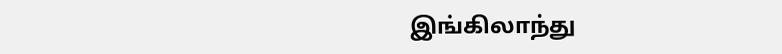இங்கிலாந்து